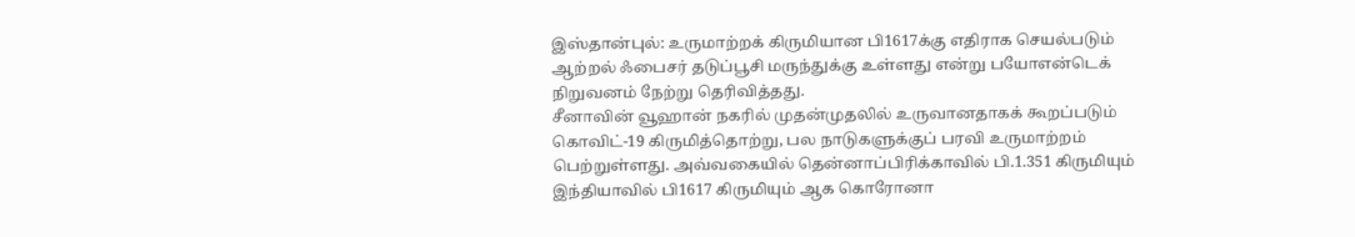இஸ்தான்புல்: உருமாற்றக் கிருமியான பி1617க்கு எதிராக செயல்படும் ஆற்றல் ஃபைசர் தடுப்பூசி மருந்துக்கு உள்ளது என்று பயோஎன்டெக் நிறுவனம் நேற்று தெரிவித்தது.
சீனாவின் வூஹான் நகரில் முதன்முதலில் உருவானதாகக் கூறப்படும் கொவிட்-19 கிருமித்தொற்று, பல நாடுகளுக்குப் பரவி உருமாற்றம் பெற்றுள்ளது. அவ்வகையில் தென்னாப்பிரிக்காவில் பி.1.351 கிருமியும் இந்தியாவில் பி1617 கிருமியும் ஆக கொரோனா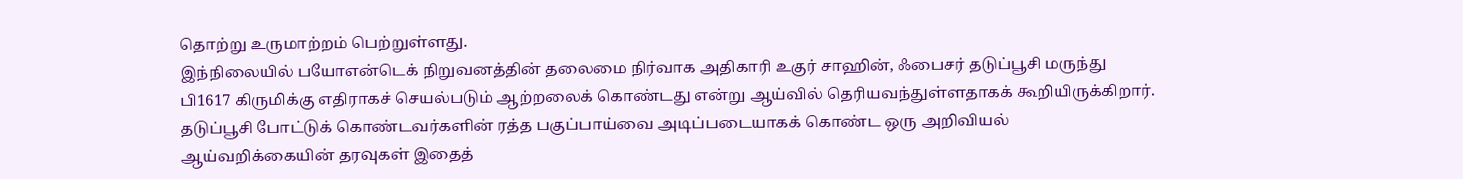தொற்று உருமாற்றம் பெற்றுள்ளது.
இந்நிலையில் பயோஎன்டெக் நிறுவனத்தின் தலைமை நிர்வாக அதிகாரி உகுர் சாஹின், ஃபைசர் தடுப்பூசி மருந்து பி1617 கிருமிக்கு எதிராகச் செயல்படும் ஆற்றலைக் கொண்டது என்று ஆய்வில் தெரியவந்துள்ளதாகக் கூறியிருக்கிறார்.
தடுப்பூசி போட்டுக் கொண்டவர்களின் ரத்த பகுப்பாய்வை அடிப்படையாகக் கொண்ட ஒரு அறிவியல் ஆய்வறிக்கையின் தரவுகள் இதைத்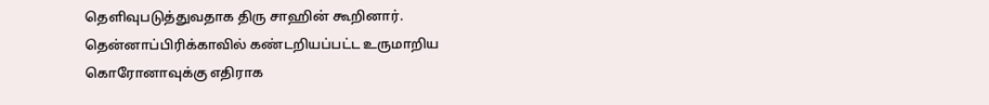தெளிவுபடுத்துவதாக திரு சாஹின் கூறினார்.
தென்னாப்பிரிக்காவில் கண்டறியப்பட்ட உருமாறிய கொரோனாவுக்கு எதிராக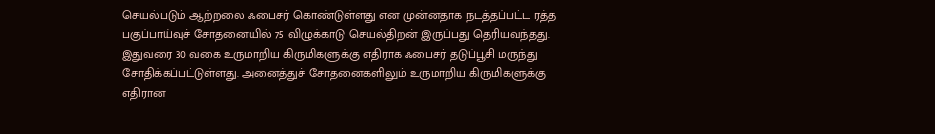செயல்படும் ஆற்றலை ஃபைசர் கொண்டுள்ளது என முன்னதாக நடத்தப்பட்ட ரத்த பகுப்பாய்வுச் சோதனையில் 75 விழுக்காடு செயல்திறன் இருப்பது தெரியவந்தது. இதுவரை 30 வகை உருமாறிய கிருமிகளுக்கு எதிராக ஃபைசர் தடுப்பூசி மருந்து சோதிக்கப்பட்டுள்ளது. அனைத்துச் சோதனைகளிலும் உருமாறிய கிருமிகளுக்கு எதிரான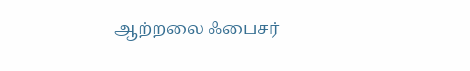ஆற்றலை ஃபைசர்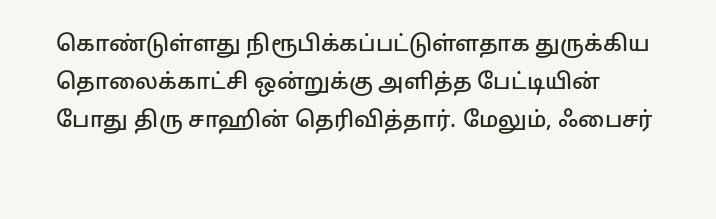கொண்டுள்ளது நிரூபிக்கப்பட்டுள்ளதாக துருக்கிய தொலைக்காட்சி ஒன்றுக்கு அளித்த பேட்டியின் போது திரு சாஹின் தெரிவித்தார். மேலும், ஃபைசர்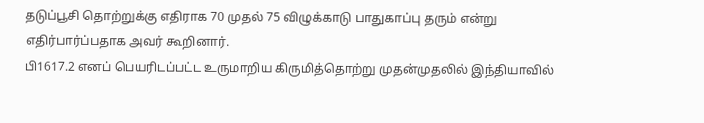தடுப்பூசி தொற்றுக்கு எதிராக 70 முதல் 75 விழுக்காடு பாதுகாப்பு தரும் என்று எதிர்பார்ப்பதாக அவர் கூறினார்.
பி1617.2 எனப் பெயரிடப்பட்ட உருமாறிய கிருமித்தொற்று முதன்முதலில் இந்தியாவில்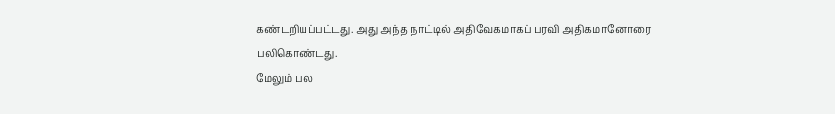கண்டறியப்பட்டது. அது அந்த நாட்டில் அதிவேகமாகப் பரவி அதிகமானோரை பலிகொண்டது.
மேலும் பல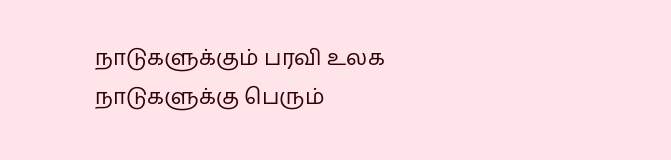நாடுகளுக்கும் பரவி உலக நாடுகளுக்கு பெரும்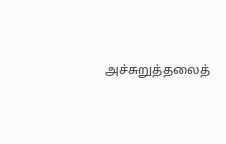அச்சுறுத்தலைத்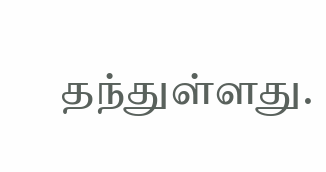தந்துள்ளது.